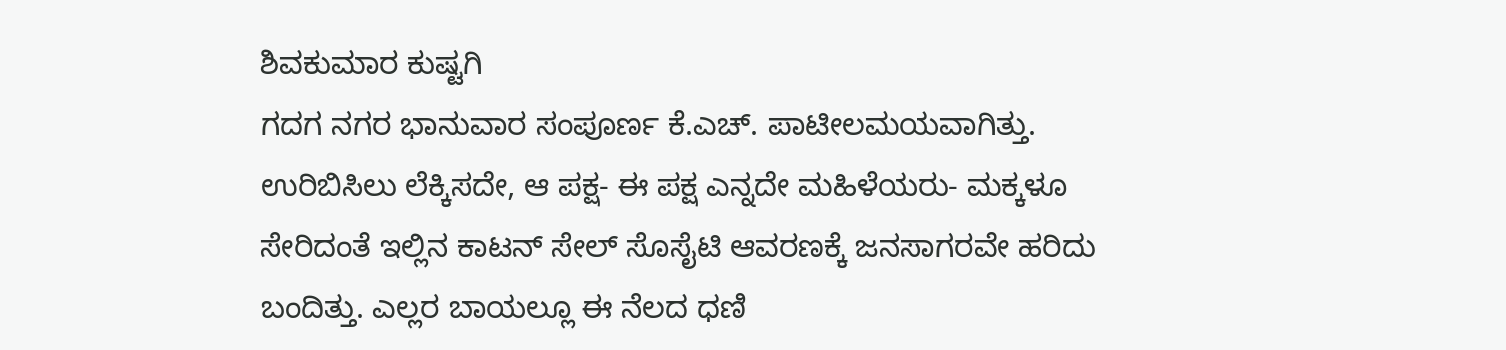ಶಿವಕುಮಾರ ಕುಷ್ಟಗಿ
ಗದಗ ನಗರ ಭಾನುವಾರ ಸಂಪೂರ್ಣ ಕೆ.ಎಚ್. ಪಾಟೀಲಮಯವಾಗಿತ್ತು. ಉರಿಬಿಸಿಲು ಲೆಕ್ಕಿಸದೇ, ಆ ಪಕ್ಷ- ಈ ಪಕ್ಷ ಎನ್ನದೇ ಮಹಿಳೆಯರು- ಮಕ್ಕಳೂ ಸೇರಿದಂತೆ ಇಲ್ಲಿನ ಕಾಟನ್ ಸೇಲ್ ಸೊಸೈಟಿ ಆವರಣಕ್ಕೆ ಜನಸಾಗರವೇ ಹರಿದು ಬಂದಿತ್ತು. ಎಲ್ಲರ ಬಾಯಲ್ಲೂ ಈ ನೆಲದ ಧಣಿ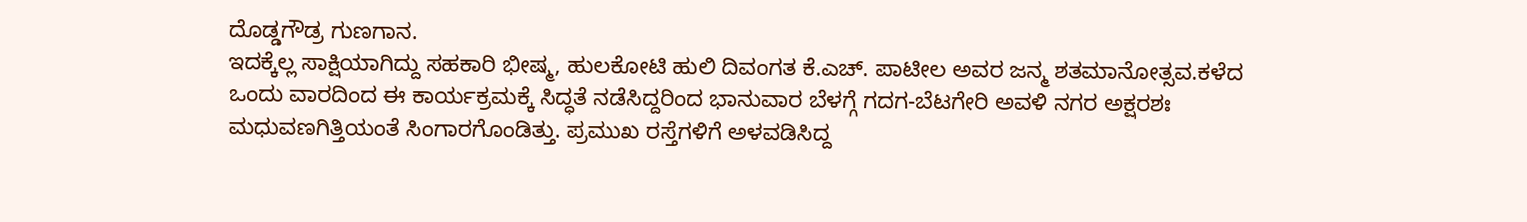ದೊಡ್ಡಗೌಡ್ರ ಗುಣಗಾನ.
ಇದಕ್ಕೆಲ್ಲ ಸಾಕ್ಷಿಯಾಗಿದ್ದು ಸಹಕಾರಿ ಭೀಷ್ಮ, ಹುಲಕೋಟಿ ಹುಲಿ ದಿವಂಗತ ಕೆ.ಎಚ್. ಪಾಟೀಲ ಅವರ ಜನ್ಮ ಶತಮಾನೋತ್ಸವ.ಕಳೆದ ಒಂದು ವಾರದಿಂದ ಈ ಕಾರ್ಯಕ್ರಮಕ್ಕೆ ಸಿದ್ಧತೆ ನಡೆಸಿದ್ದರಿಂದ ಭಾನುವಾರ ಬೆಳಗ್ಗೆ ಗದಗ-ಬೆಟಗೇರಿ ಅವಳಿ ನಗರ ಅಕ್ಷರಶಃ ಮಧುವಣಗಿತ್ತಿಯಂತೆ ಸಿಂಗಾರಗೊಂಡಿತ್ತು. ಪ್ರಮುಖ ರಸ್ತೆಗಳಿಗೆ ಅಳವಡಿಸಿದ್ದ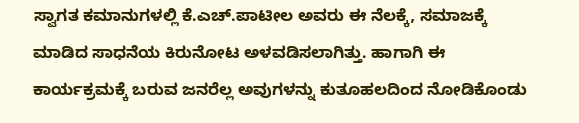ಸ್ವಾಗತ ಕಮಾನುಗಳಲ್ಲಿ ಕೆ.ಎಚ್.ಪಾಟೀಲ ಅವರು ಈ ನೆಲಕ್ಕೆ, ಸಮಾಜಕ್ಕೆ ಮಾಡಿದ ಸಾಧನೆಯ ಕಿರುನೋಟ ಅಳವಡಿಸಲಾಗಿತ್ತು. ಹಾಗಾಗಿ ಈ ಕಾರ್ಯಕ್ರಮಕ್ಕೆ ಬರುವ ಜನರೆಲ್ಲ ಅವುಗಳನ್ನು ಕುತೂಹಲದಿಂದ ನೋಡಿಕೊಂಡು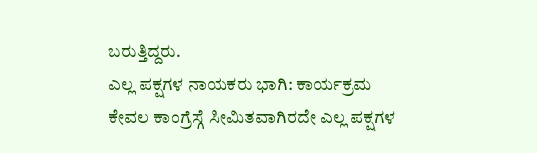ಬರುತ್ತಿದ್ದರು.
ಎಲ್ಲ ಪಕ್ಷಗಳ ನಾಯಕರು ಭಾಗಿ: ಕಾರ್ಯಕ್ರಮ ಕೇವಲ ಕಾಂಗ್ರೆಸ್ಗೆ ಸೀಮಿತವಾಗಿರದೇ ಎಲ್ಲ ಪಕ್ಷಗಳ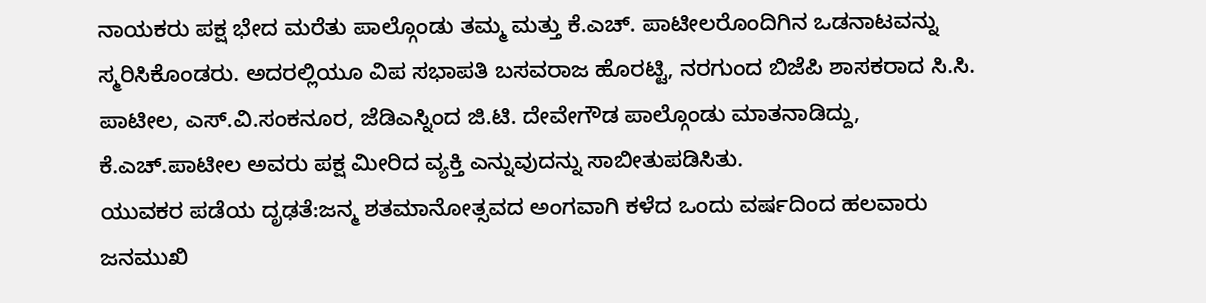ನಾಯಕರು ಪಕ್ಷ ಭೇದ ಮರೆತು ಪಾಲ್ಗೊಂಡು ತಮ್ಮ ಮತ್ತು ಕೆ.ಎಚ್. ಪಾಟೀಲರೊಂದಿಗಿನ ಒಡನಾಟವನ್ನು ಸ್ಮರಿಸಿಕೊಂಡರು. ಅದರಲ್ಲಿಯೂ ವಿಪ ಸಭಾಪತಿ ಬಸವರಾಜ ಹೊರಟ್ಟಿ, ನರಗುಂದ ಬಿಜೆಪಿ ಶಾಸಕರಾದ ಸಿ.ಸಿ. ಪಾಟೀಲ, ಎಸ್.ವಿ.ಸಂಕನೂರ, ಜೆಡಿಎಸ್ನಿಂದ ಜಿ.ಟಿ. ದೇವೇಗೌಡ ಪಾಲ್ಗೊಂಡು ಮಾತನಾಡಿದ್ದು, ಕೆ.ಎಚ್.ಪಾಟೀಲ ಅವರು ಪಕ್ಷ ಮೀರಿದ ವ್ಯಕ್ತಿ ಎನ್ನುವುದನ್ನು ಸಾಬೀತುಪಡಿಸಿತು.
ಯುವಕರ ಪಡೆಯ ದೃಢತೆ:ಜನ್ಮ ಶತಮಾನೋತ್ಸವದ ಅಂಗವಾಗಿ ಕಳೆದ ಒಂದು ವರ್ಷದಿಂದ ಹಲವಾರು ಜನಮುಖಿ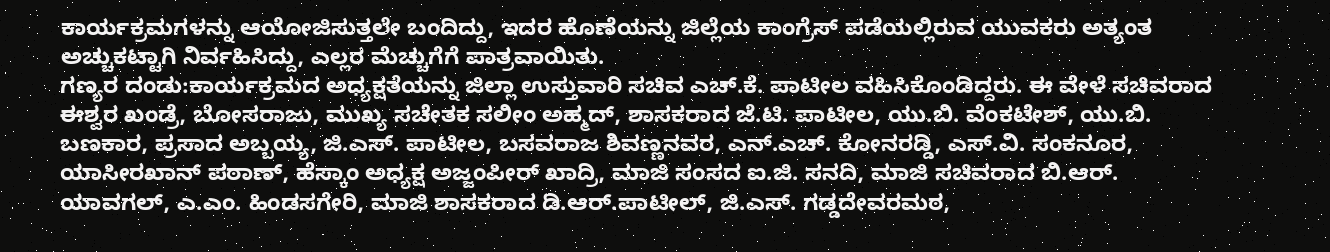ಕಾರ್ಯಕ್ರಮಗಳನ್ನು ಆಯೋಜಿಸುತ್ತಲೇ ಬಂದಿದ್ದು, ಇದರ ಹೊಣೆಯನ್ನು ಜಿಲ್ಲೆಯ ಕಾಂಗ್ರೆಸ್ ಪಡೆಯಲ್ಲಿರುವ ಯುವಕರು ಅತ್ಯಂತ ಅಚ್ಚುಕಟ್ಟಾಗಿ ನಿರ್ವಹಿಸಿದ್ದು, ಎಲ್ಲರ ಮೆಚ್ಚುಗೆಗೆ ಪಾತ್ರವಾಯಿತು.
ಗಣ್ಯರ ದಂಡು:ಕಾರ್ಯಕ್ರಮದ ಅಧ್ಯಕ್ಷತೆಯನ್ನು ಜಿಲ್ಲಾ ಉಸ್ತುವಾರಿ ಸಚಿವ ಎಚ್.ಕೆ. ಪಾಟೀಲ ವಹಿಸಿಕೊಂಡಿದ್ದರು. ಈ ವೇಳೆ ಸಚಿವರಾದ ಈಶ್ವರ ಖಂಡ್ರೆ, ಬೋಸರಾಜು, ಮುಖ್ಯ ಸಚೇತಕ ಸಲೀಂ ಅಹ್ಮದ್, ಶಾಸಕರಾದ ಜೆ.ಟಿ. ಪಾಟೀಲ, ಯು.ಬಿ. ವೆಂಕಟೇಶ್, ಯು.ಬಿ. ಬಣಕಾರ, ಪ್ರಸಾದ ಅಬ್ಬಯ್ಯ, ಜಿ.ಎಸ್. ಪಾಟೀಲ, ಬಸವರಾಜ ಶಿವಣ್ಣನವರ, ಎನ್.ಎಚ್. ಕೋನರಡ್ಡಿ, ಎಸ್.ವಿ. ಸಂಕನೂರ, ಯಾಸೀರಖಾನ್ ಪಠಾಣ್, ಹೆಸ್ಕಾಂ ಅಧ್ಯಕ್ಷ ಅಜ್ಜಂಪೀರ್ ಖಾದ್ರಿ, ಮಾಜಿ ಸಂಸದ ಐ.ಜಿ. ಸನದಿ, ಮಾಜಿ ಸಚಿವರಾದ ಬಿ.ಆರ್. ಯಾವಗಲ್, ಎ.ಎಂ. ಹಿಂಡಸಗೇರಿ, ಮಾಜಿ ಶಾಸಕರಾದ ಡಿ.ಆರ್.ಪಾಟೀಲ್, ಜಿ.ಎಸ್. ಗಡ್ಡದೇವರಮಠ,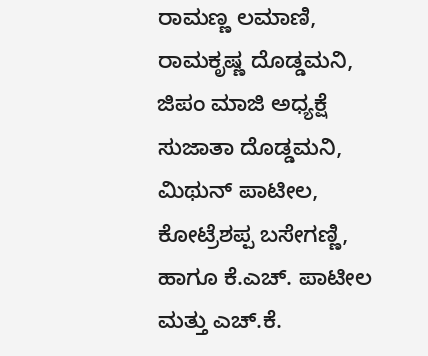ರಾಮಣ್ಣ ಲಮಾಣಿ, ರಾಮಕೃಷ್ಣ ದೊಡ್ಡಮನಿ, ಜಿಪಂ ಮಾಜಿ ಅಧ್ಯಕ್ಷೆ ಸುಜಾತಾ ದೊಡ್ಡಮನಿ, ಮಿಥುನ್ ಪಾಟೀಲ, ಕೋಟ್ರೆಶಪ್ಪ ಬಸೇಗಣ್ಣಿ, ಹಾಗೂ ಕೆ.ಎಚ್. ಪಾಟೀಲ ಮತ್ತು ಎಚ್.ಕೆ.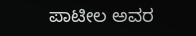ಪಾಟೀಲ ಅವರ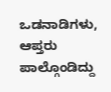ಒಡನಾಡಿಗಳು, ಆಪ್ತರು ಪಾಲ್ಗೊಂಡಿದ್ದು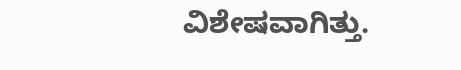ವಿಶೇಷವಾಗಿತ್ತು.